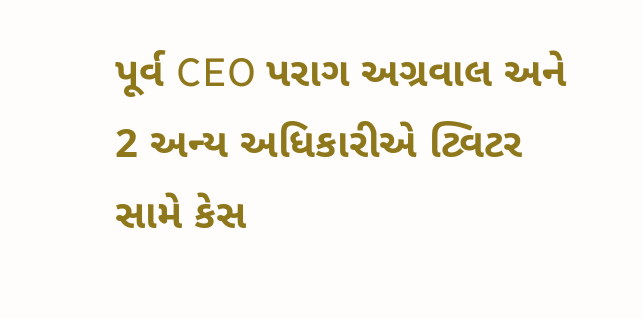પૂર્વ CEO પરાગ અગ્રવાલ અને 2 અન્ય અધિકારીએ ટ્વિટર સામે કેસ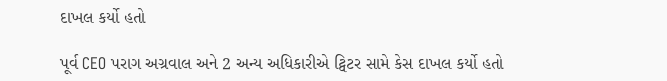દાખલ કર્યો હતો

પૂર્વ CEO પરાગ અગ્રવાલ અને 2 અન્ય અધિકારીએ ટ્વિટર સામે કેસ દાખલ કર્યો હતો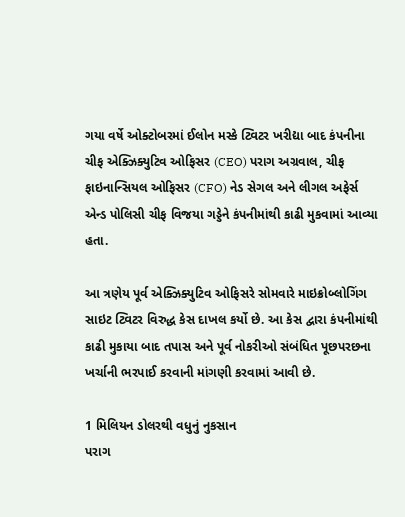ગયા વર્ષે ઓક્ટોબરમાં ઈલોન મસ્કે ટ્વિટર ખરીદ્યા બાદ કંપનીના ચીફ એક્ઝિક્યુટિવ ઓફિસર (CEO) પરાગ અગ્રવાલ, ચીફ ફાઇનાન્સિયલ ઓફિસર (CFO) નેડ સેગલ અને લીગલ અફેર્સ એન્ડ પોલિસી ચીફ વિજયા ગડ્ડેને કંપનીમાંથી કાઢી મુકવામાં આવ્યા હતા.

આ ત્રણેય પૂર્વ એક્ઝિક્યુટિવ ઓફિસરે સોમવારે માઇક્રોબ્લોગિંગ સાઇટ ટ્વિટર વિરુદ્ધ કેસ દાખલ કર્યો છે. આ કેસ દ્વારા કંપનીમાંથી કાઢી મુકાયા બાદ તપાસ અને પૂર્વ નોકરીઓ સંબંધિત પૂછપરછના ખર્ચાની ભરપાઈ કરવાની માંગણી કરવામાં આવી છે.

1 મિલિયન ડોલરથી વધુનું નુકસાન
પરાગ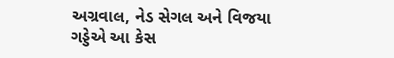અગ્રવાલ, નેડ સેગલ અને વિજયા ગડ્ડેએ આ કેસ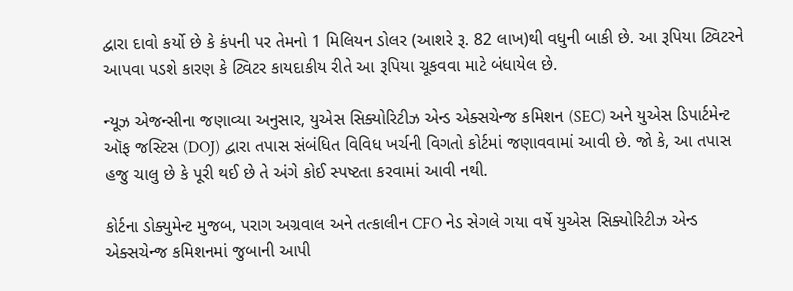દ્વારા દાવો કર્યો છે કે કંપની પર તેમનો 1 મિલિયન ડોલર (આશરે રૂ. 82 લાખ)થી વધુની બાકી છે. આ રૂપિયા ટ્વિટરને આપવા પડશે કારણ કે ટ્વિટર કાયદાકીય રીતે આ રૂપિયા ચૂકવવા માટે બંધાયેલ છે.

ન્યૂઝ એજન્સીના જણાવ્યા અનુસાર, યુએસ સિક્યોરિટીઝ એન્ડ એક્સચેન્જ કમિશન (SEC) અને યુએસ ડિપાર્ટમેન્ટ ઑફ જસ્ટિસ (DOJ) દ્વારા તપાસ સંબંધિત વિવિધ ખર્ચની વિગતો કોર્ટમાં જણાવવામાં આવી છે. જો કે, આ તપાસ હજુ ચાલુ છે કે પૂરી થઈ છે તે અંગે કોઈ સ્પષ્ટતા કરવામાં આવી નથી.

કોર્ટના ડોક્યુમેન્ટ મુજબ, પરાગ અગ્રવાલ અને તત્કાલીન CFO નેડ સેગલે ગયા વર્ષે યુએસ સિક્યોરિટીઝ એન્ડ એક્સચેન્જ કમિશનમાં જુબાની આપી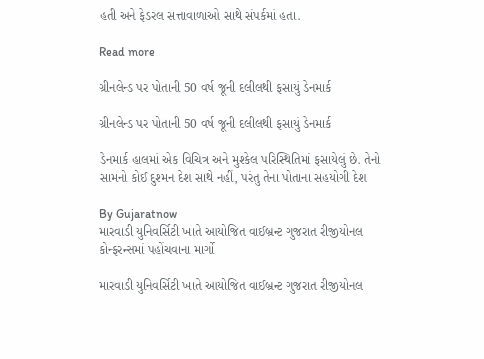હતી અને ફેડરલ સત્તાવાળાઓ સાથે સંપર્કમાં હતા.

Read more

ગ્રીનલેન્ડ પર પોતાની 50 વર્ષ જૂની દલીલથી ફસાયું ડેનમાર્ક

ગ્રીનલેન્ડ પર પોતાની 50 વર્ષ જૂની દલીલથી ફસાયું ડેનમાર્ક

ડેનમાર્ક હાલમાં એક વિચિત્ર અને મુશ્કેલ પરિસ્થિતિમાં ફસાયેલું છે. તેનો સામનો કોઈ દુશ્મન દેશ સાથે નહીં, પરંતુ તેના પોતાના સહયોગી દેશ

By Gujaratnow
મારવાડી યુનિવર્સિટી ખાતે આયોજિત વાઈબ્રન્ટ ગુજરાત રીજીયોનલ કોન્ફરન્સમાં પહોંચવાના માર્ગો

મારવાડી યુનિવર્સિટી ખાતે આયોજિત વાઈબ્રન્ટ ગુજરાત રીજીયોનલ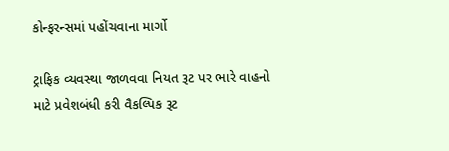કોન્ફરન્સમાં પહોંચવાના માર્ગો

ટ્રાફિક વ્યવસ્થા જાળવવા નિયત રૂટ પર ભારે વાહનો માટે પ્રવેશબંધી કરી વૈકલ્પિક રૂટ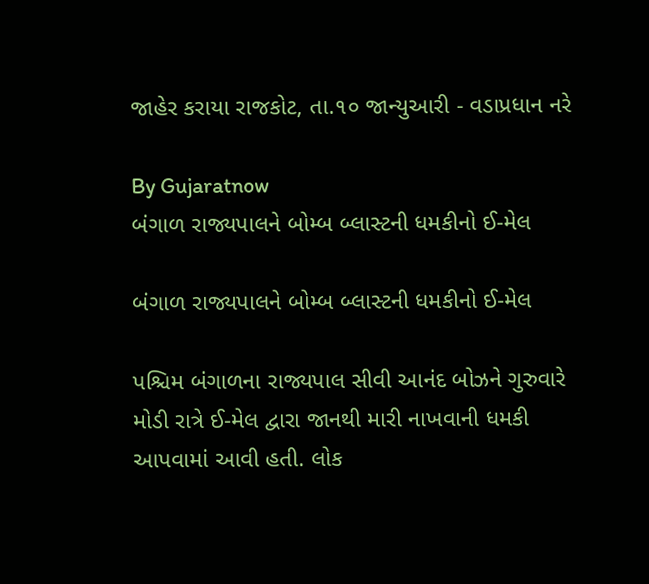જાહેર કરાયા રાજકોટ, તા.૧૦ જાન્યુઆરી - વડાપ્રધાન નરે

By Gujaratnow
બંગાળ રાજ્યપાલને બોમ્બ બ્લાસ્ટની ધમકીનો ઈ-મેલ

બંગાળ રાજ્યપાલને બોમ્બ બ્લાસ્ટની ધમકીનો ઈ-મેલ

પશ્ચિમ બંગાળના રાજ્યપાલ સીવી આનંદ બોઝને ગુરુવારે મોડી રાત્રે ઈ-મેલ દ્વારા જાનથી મારી નાખવાની ધમકી આપવામાં આવી હતી. લોક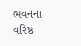ભવનના વરિષ્ઠ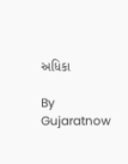અધિકા

By Gujaratnow